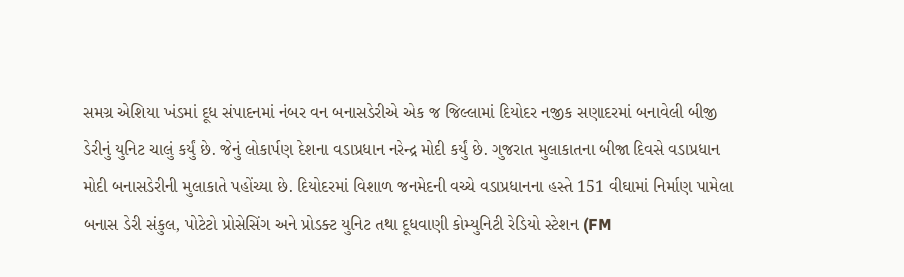સમગ્ર એશિયા ખંડમાં દૂધ સંપાદનમાં નંબર વન બનાસડેરીએ એક જ જિલ્લામાં દિયોદર નજીક સણાદરમાં બનાવેલી બીજી ડેરીનું યુનિટ ચાલું કર્યું છે. જેનું લોકાર્પણ દેશના વડાપ્રધાન નરેન્દ્ર મોદી કર્યું છે. ગુજરાત મુલાકાતના બીજા દિવસે વડાપ્રધાન મોદી બનાસડેરીની મુલાકાતે પહોંચ્યા છે. દિયોદરમાં વિશાળ જનમેદની વચ્ચે વડાપ્રધાનના હસ્તે 151 વીઘામાં નિર્માણ પામેલા બનાસ ડેરી સંકુલ, પોટેટો પ્રોસેસિંગ અને પ્રોડક્ટ યુનિટ તથા દૂધવાણી કોમ્યુનિટી રેડિયો સ્ટેશન (FM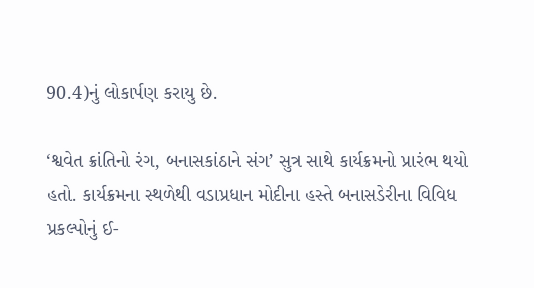90.4)નું લોકાર્પણ કરાયુ છે.

‘શ્વવેત ક્રાંતિનો રંગ, બનાસકાંઠાને સંગ’ સુત્ર સાથે કાર્યક્રમનો પ્રારંભ થયો હતો. કાર્યક્રમના સ્થળેથી વડાપ્રધાન મોદીના હસ્તે બનાસડેરીના વિવિધ પ્રકલ્પોનું ઈ-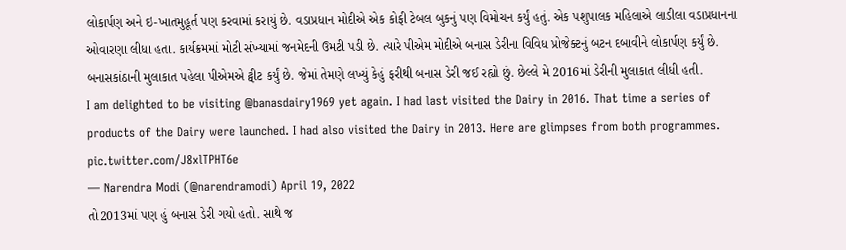લોકાર્પણ અને ઇ-ખાતમુહૂર્ત પણ કરવામાં કરાયું છે. વડાપ્રધાન મોદીએ એક કોફી ટેબલ બુકનું પણ વિમોચન કર્યું હતું. એક પશુપાલક મહિલાએ લાડીલા વડાપ્રધાનના ઓવારણા લીધા હતા. કાર્યક્રમમાં મોટી સંખ્યામાં જનમેદની ઉમટી પડી છે. ત્યારે પીએમ મોદીએ બનાસ ડેરીના વિવિધ પ્રોજેક્ટનું બટન દબાવીને લોકાર્પણ કર્યું છે. બનાસકાંઠાની મુલાકાત પહેલા પીએમએ ટ્વીટ કર્યું છે. જેમાં તેમણે લખ્યું કેહું ફરીથી બનાસ ડેરી જઈ રહ્યો છું. છેલ્લે મે 2016માં ડેરીની મુલાકાત લીધી હતી.
I am delighted to be visiting @banasdairy1969 yet again. I had last visited the Dairy in 2016. That time a series of products of the Dairy were launched. I had also visited the Dairy in 2013. Here are glimpses from both programmes. pic.twitter.com/J8xlTPHT6e
— Narendra Modi (@narendramodi) April 19, 2022
તો2013માં પણ હું બનાસ ડેરી ગયો હતો. સાથે જ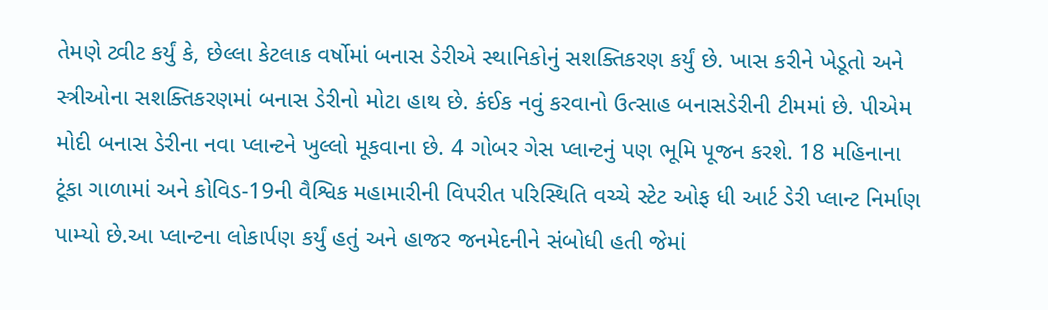તેમણે ટ્વીટ કર્યું કે, છેલ્લા કેટલાક વર્ષોમાં બનાસ ડેરીએ સ્થાનિકોનું સશક્તિકરણ કર્યું છે. ખાસ કરીને ખેડૂતો અને સ્ત્રીઓના સશક્તિકરણમાં બનાસ ડેરીનો મોટા હાથ છે. કંઈક નવું કરવાનો ઉત્સાહ બનાસડેરીની ટીમમાં છે. પીએમ મોદી બનાસ ડેરીના નવા પ્લાન્ટને ખુલ્લો મૂકવાના છે. 4 ગોબર ગેસ પ્લાન્ટનું પણ ભૂમિ પૂજન કરશે. 18 મહિનાના ટૂંકા ગાળામાં અને કોવિડ-19ની વૈશ્વિક મહામારીની વિપરીત પરિસ્થિતિ વચ્ચે સ્ટેટ ઓફ ધી આર્ટ ડેરી પ્લાન્ટ નિર્માણ પામ્યો છે.આ પ્લાન્ટના લોકાર્પણ કર્યું હતું અને હાજર જનમેદનીને સંબોધી હતી જેમાં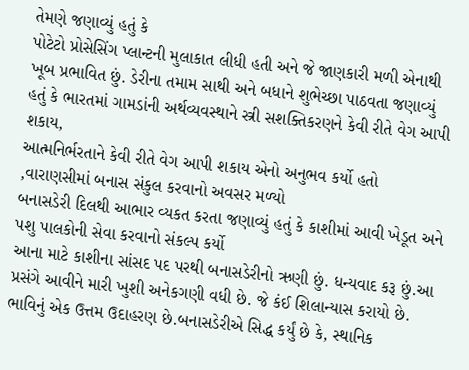તેમણે જણાવ્યું હતું કે
પોટેટો પ્રોસેસિંગ પ્લાન્ટની મુલાકાત લીધી હતી અને જે જાણકારી મળી એનાથી ખૂબ પ્રભાવિત છું. ડેરીના તમામ સાથી અને બધાને શુભેચ્છા પાઠવતા જણાવ્યું હતું કે ભારતમાં ગામડાંની અર્થવ્યવસ્થાને સ્ત્રી સશક્તિકરણને કેવી રીતે વેગ આપી શકાય,
આત્મનિર્ભરતાને કેવી રીતે વેગ આપી શકાય એનો અનુભવ કર્યો હતો ,વારાણસીમાં બનાસ સંકુલ કરવાનો અવસર મળ્યો
બનાસડેરી દિલથી આભાર વ્યકત કરતા જણાવ્યું હતું કે કાશીમાં આવી ખેડૂત અને પશુ પાલકોની સેવા કરવાનો સંકલ્પ કર્યો
આના માટે કાશીના સાંસદ પદ પરથી બનાસડેરીનો ઋણી છું. ધન્યવાદ કરૂ છું.આ પ્રસંગે આવીને મારી ખુશી અનેકગણી વધી છે. જે કંઈ શિલાન્યાસ કરાયો છે. ભાવિનું એક ઉત્તમ ઉદાહરણ છે.બનાસડેરીએ સિદ્ધ કર્યું છે કે, સ્થાનિક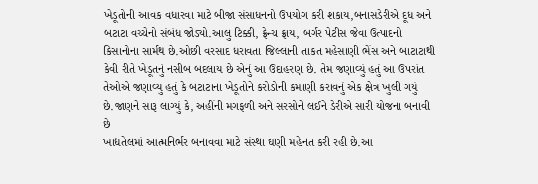ખેડૂતોની આવક વધારવા માટે બીજા સંસાધનનો ઉપયોગ કરી શકાય,બનાસડેરીએ દૂધ અને બટાટા વચ્ચેનો સંબંધ જોડ્યો.આલુ ટિક્કી, ફ્રેન્ચ ફ્રાય, બર્ગર પેટીસ જેવા ઉત્પાદનો કિસાનોના સાર્મથ છે.ઓછી વરસાદ ધરાવતા જિલ્લાની તાકત મહેસાણી ભેંસ અને બાટાટાથી કેવી રીતે ખેડૂતનું નસીબ બદલાય છે એનું આ ઉદાહરણ છે. તેમ જણાવ્યું હતું આ ઉપરાંત તેઓએ જણાવ્યુ હતું કે બટાટાના ખેડૂતોને કરોડોની કમાણી કરાવનું એક ક્ષેત્ર ખુલી ગયું છે.જાણને સારૂ લાગ્યું કે, અહીંની મગફળી અને સરસોને લઈને ડેરીએ સારી યોજના બનાવી છે
ખાદ્યતેલમાં આત્મનિર્ભર બનાવવા માટે સંસ્થા ઘણી મહેનત કરી રહી છે.આ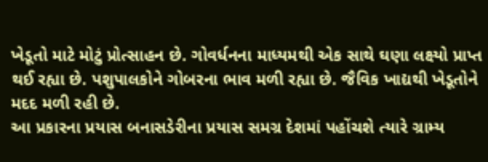ખેડૂતો માટે મોટું પ્રોત્સાહન છે. ગોવર્ધનના માધ્યમથી એક સાથે ઘણા લક્ષ્યો પ્રાપ્ત થઈ રહ્યા છે. પશુપાલકોને ગોબરના ભાવ મળી રહ્યા છે. જૈવિક ખાદ્યથી ખેડૂતોને મદદ મળી રહી છે.
આ પ્રકારના પ્રયાસ બનાસડેરીના પ્રયાસ સમગ્ર દેશમાં પહોંચશે ત્યારે ગ્રામ્ય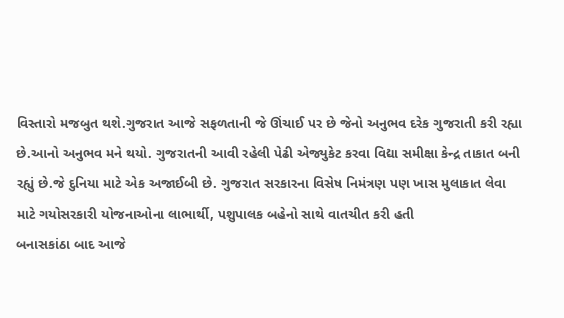વિસ્તારો મજબુત થશે.ગુજરાત આજે સફળતાની જે ઊંચાઈ પર છે જેનો અનુભવ દરેક ગુજરાતી કરી રહ્યા છે.આનો અનુભવ મને થયો. ગુજરાતની આવી રહેલી પેઢી એજ્યુકેટ કરવા વિદ્યા સમીક્ષા કેન્દ્ર તાકાત બની રહ્યું છે.જે દુનિયા માટે એક અજાઈબી છે. ગુજરાત સરકારના વિસેષ નિમંત્રણ પણ ખાસ મુલાકાત લેવા માટે ગયોસરકારી યોજનાઓના લાભાર્થી, પશુપાલક બહેનો સાથે વાતચીત કરી હતી
બનાસકાંઠા બાદ આજે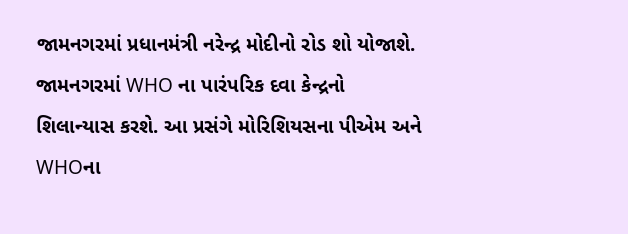જામનગરમાં પ્રધાનમંત્રી નરેન્દ્ર મોદીનો રોડ શો યોજાશે. જામનગરમાં WHO ના પારંપરિક દવા કેન્દ્રનો શિલાન્યાસ કરશે. આ પ્રસંગે મોરિશિયસના પીએમ અને WHOના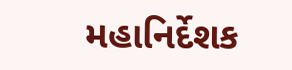મહાનિર્દેશક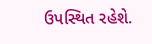ઉપસ્થિત રહેશે.